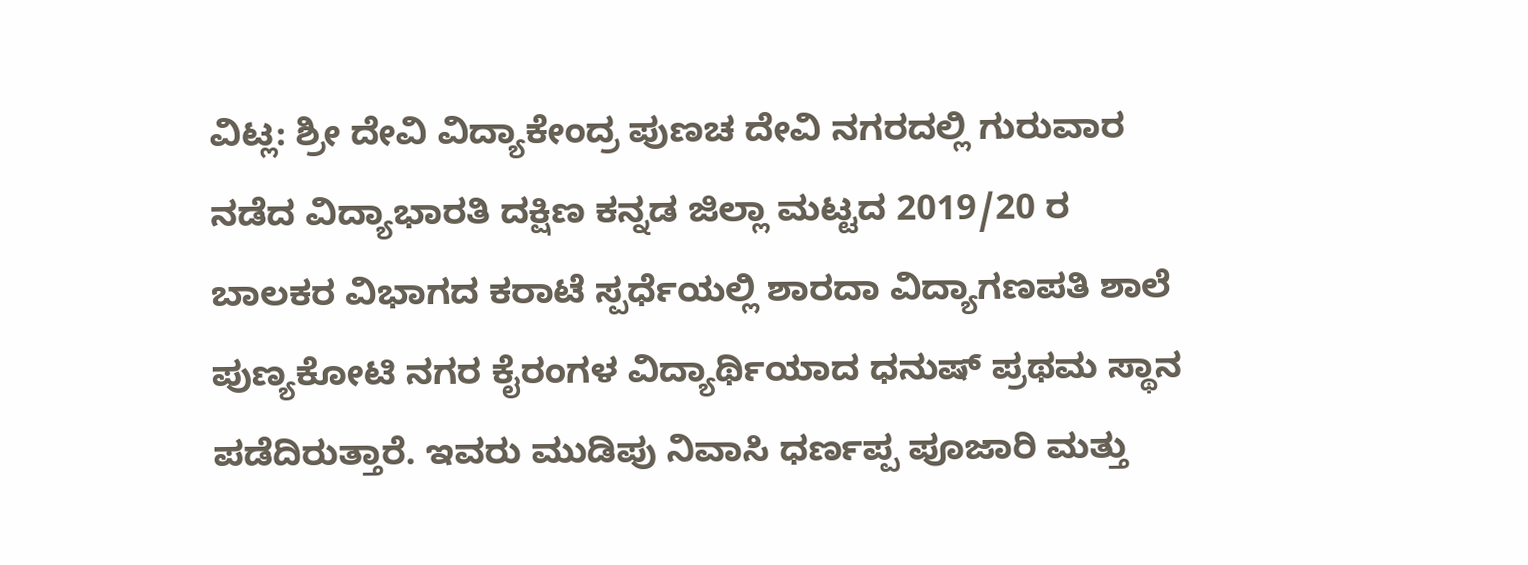ವಿಟ್ಲ: ಶ್ರೀ ದೇವಿ ವಿದ್ಯಾಕೇಂದ್ರ ಪುಣಚ ದೇವಿ ನಗರದಲ್ಲಿ ಗುರುವಾರ ನಡೆದ ವಿದ್ಯಾಭಾರತಿ ದಕ್ಷಿಣ ಕನ್ನಡ ಜಿಲ್ಲಾ ಮಟ್ಟದ 2019/20 ರ ಬಾಲಕರ ವಿಭಾಗದ ಕರಾಟೆ ಸ್ಪರ್ಧೆಯಲ್ಲಿ ಶಾರದಾ ವಿದ್ಯಾಗಣಪತಿ ಶಾಲೆ ಪುಣ್ಯಕೋಟಿ ನಗರ ಕೈರಂಗಳ ವಿದ್ಯಾರ್ಥಿಯಾದ ಧನುಷ್ ಪ್ರಥಮ ಸ್ಥಾನ ಪಡೆದಿರುತ್ತಾರೆ. ಇವರು ಮುಡಿಪು ನಿವಾಸಿ ಧರ್ಣಪ್ಪ ಪೂಜಾರಿ ಮತ್ತು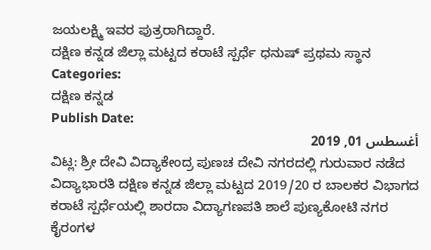ಜಯಲಕ್ಷ್ಮಿ ಇವರ ಪುತ್ರರಾಗಿದ್ದಾರೆ.
ದಕ್ಷಿಣ ಕನ್ನಡ ಜಿಲ್ಲಾ ಮಟ್ಟದ ಕರಾಟೆ ಸ್ಪರ್ಧೆ ಧನುಷ್ ಪ್ರಥಮ ಸ್ಥಾನ
Categories:
ದಕ್ಷಿಣ ಕನ್ನಡ
Publish Date:
أغسطس 01, 2019
ವಿಟ್ಲ: ಶ್ರೀ ದೇವಿ ವಿದ್ಯಾಕೇಂದ್ರ ಪುಣಚ ದೇವಿ ನಗರದಲ್ಲಿ ಗುರುವಾರ ನಡೆದ ವಿದ್ಯಾಭಾರತಿ ದಕ್ಷಿಣ ಕನ್ನಡ ಜಿಲ್ಲಾ ಮಟ್ಟದ 2019/20 ರ ಬಾಲಕರ ವಿಭಾಗದ ಕರಾಟೆ ಸ್ಪರ್ಧೆಯಲ್ಲಿ ಶಾರದಾ ವಿದ್ಯಾಗಣಪತಿ ಶಾಲೆ ಪುಣ್ಯಕೋಟಿ ನಗರ ಕೈರಂಗಳ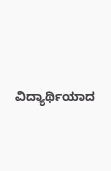ವಿದ್ಯಾರ್ಥಿಯಾದ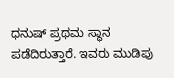ಧನುಷ್ ಪ್ರಥಮ ಸ್ಥಾನ ಪಡೆದಿರುತ್ತಾರೆ. ಇವರು ಮುಡಿಪು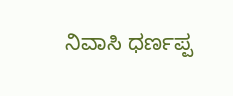ನಿವಾಸಿ ಧರ್ಣಪ್ಪ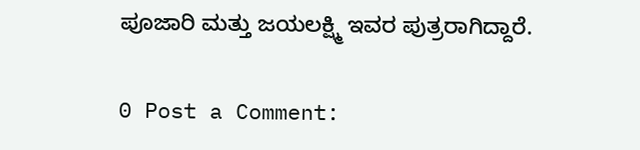ಪೂಜಾರಿ ಮತ್ತು ಜಯಲಕ್ಷ್ಮಿ ಇವರ ಪುತ್ರರಾಗಿದ್ದಾರೆ.

0 Post a Comment: